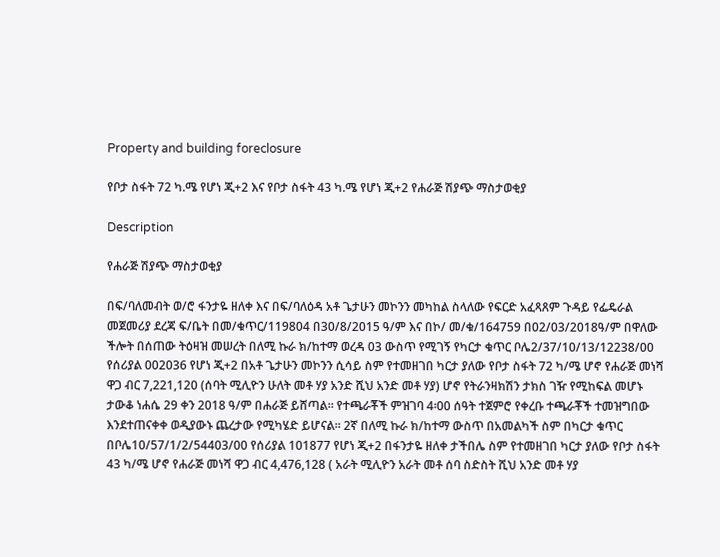Property and building foreclosure

የቦታ ስፋት 72 ካ.ሜ የሆነ ጂ+2 እና የቦታ ስፋት 43 ካ.ሜ የሆነ ጂ+2 የሐራጅ ሽያጭ ማስታወቂያ

Description

የሐራጅ ሽያጭ ማስታወቂያ

በፍ/ባለመብት ወ/ሮ ፋንታዬ ዘለቀ እና በፍ/ባለዕዳ አቶ ጌታሁን መኮንን መካከል ስላለው የፍርድ አፈጻጸም ጉዳይ የፌዴራል መጀመሪያ ደረጃ ፍ/ቤት በመ/ቁጥር/119804 በ30/8/2015 ዓ/ም እና በኮ/ መ/ቁ/164759 በ02/03/2018ዓ/ም በዋለው ችሎት በሰጠው ትዕዛዝ መሠረት በለሚ ኩራ ክ/ከተማ ወረዳ 03 ውስጥ የሚገኝ የካርታ ቁጥር ቦሌ2/37/10/13/12238/00 የሰሪያል 002036 የሆነ ጂ+2 በአቶ ጌታሁን መኮንን ሲሳይ ስም የተመዘገበ ካርታ ያለው የቦታ ስፋት 72 ካ/ሜ ሆኖ የሐራጅ መነሻ ዋጋ ብር 7,221,120 (ሰባት ሚሊዮን ሁለት መቶ ሃያ አንድ ሺህ አንድ መቶ ሃያ) ሆኖ የትራንዛክሽን ታክስ ገዥ የሚከፍል መሆኑ ታውቆ ነሐሴ 29 ቀን 2018 ዓ/ም በሐራጅ ይሸጣል። የተጫራቾች ምዝገባ 4፡00 ሰዓት ተጀምሮ የቀረቡ ተጫራቾች ተመዝግበው እንደተጠናቀቀ ወዲያውኑ ጨረታው የሚካሄድ ይሆናል። 2ኛ በለሚ ኩራ ክ/ከተማ ውስጥ በአመልካች ስም በካርታ ቁጥር በቦሌ10/57/1/2/54403/00 የሰሪያል 101877 የሆነ ጂ+2 በፋንታዬ ዘለቀ ታችበሌ ስም የተመዘገበ ካርታ ያለው የቦታ ስፋት 43 ካ/ሜ ሆኖ የሐራጅ መነሻ ዋጋ ብር 4,476,128 ( አራት ሚሊዮን አራት መቶ ሰባ ስድስት ሺህ አንድ መቶ ሃያ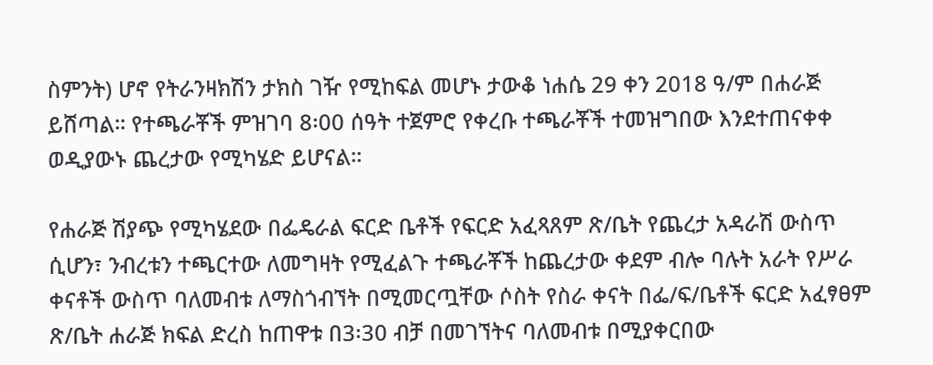ስምንት) ሆኖ የትራንዛክሽን ታክስ ገዥ የሚከፍል መሆኑ ታውቆ ነሐሴ 29 ቀን 2018 ዓ/ም በሐራጅ ይሸጣል። የተጫራቾች ምዝገባ 8፡00 ሰዓት ተጀምሮ የቀረቡ ተጫራቾች ተመዝግበው እንደተጠናቀቀ ወዲያውኑ ጨረታው የሚካሄድ ይሆናል።

የሐራጅ ሽያጭ የሚካሄደው በፌዴራል ፍርድ ቤቶች የፍርድ አፈጻጸም ጽ/ቤት የጨረታ አዳራሽ ውስጥ ሲሆን፣ ንብረቱን ተጫርተው ለመግዛት የሚፈልጉ ተጫራቾች ከጨረታው ቀደም ብሎ ባሉት አራት የሥራ ቀናቶች ውስጥ ባለመብቱ ለማስጎብኘት በሚመርጧቸው ሶስት የስራ ቀናት በፌ/ፍ/ቤቶች ፍርድ አፈፃፀም ጽ/ቤት ሐራጅ ክፍል ድረስ ከጠዋቱ በ3፡30 ብቻ በመገኘትና ባለመብቱ በሚያቀርበው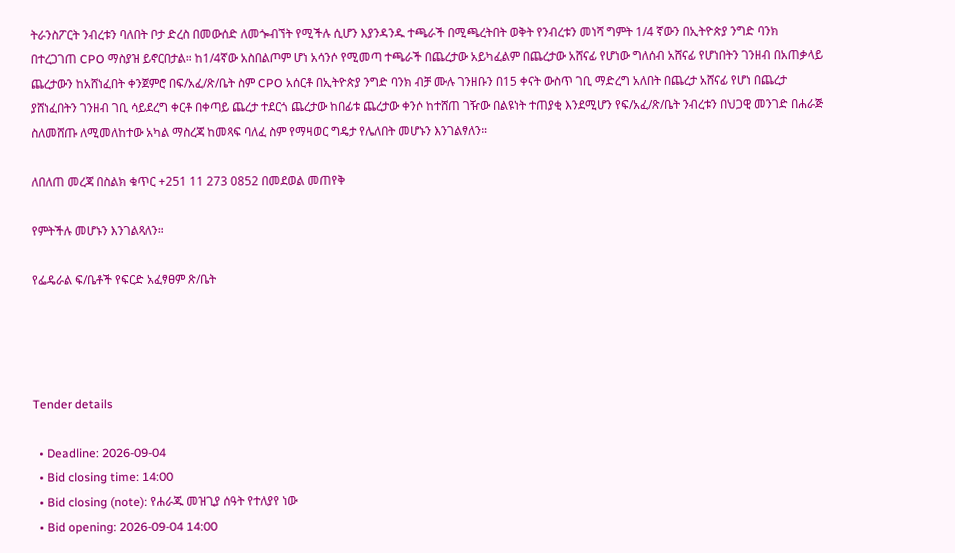ትራንስፖርት ንብረቱን ባለበት ቦታ ድረስ በመውሰድ ለመጐብኘት የሚችሉ ሲሆን እያንዳንዱ ተጫራች በሚጫረትበት ወቅት የንብረቱን መነሻ ግምት 1/4 ኛውን በኢትዮጵያ ንግድ ባንክ በተረጋገጠ CPO ማስያዝ ይኖርበታል። ከ1/4ኛው አስበልጦም ሆነ አሳንሶ የሚመጣ ተጫራች በጨረታው አይካፈልም በጨረታው አሸናፊ የሆነው ግለሰብ አሸናፊ የሆነበትን ገንዘብ በአጠቃላይ ጨረታውን ከአሸነፈበት ቀንጀምሮ በፍ/አፈ/ጽ/ቤት ስም CPO አሰርቶ በኢትዮጵያ ንግድ ባንክ ብቻ ሙሉ ገንዘቡን በ15 ቀናት ውስጥ ገቢ ማድረግ አለበት በጨረታ አሸናፊ የሆነ በጨረታ ያሸነፈበትን ገንዘብ ገቢ ሳይደረግ ቀርቶ በቀጣይ ጨረታ ተደርጎ ጨረታው ከበፊቱ ጨረታው ቀንሶ ከተሸጠ ገዥው በልዩነት ተጠያቂ እንደሚሆን የፍ/አፈ/ጽ/ቤት ንብረቱን በህጋዊ መንገድ በሐራጅ ስለመሸጡ ለሚመለከተው አካል ማስረጃ ከመጻፍ ባለፈ ስም የማዛወር ግዴታ የሌለበት መሆኑን እንገልፃለን።

ለበለጠ መረጃ በስልክ ቁጥር +251 11 273 0852 በመደወል መጠየቅ

የምትችሉ መሆኑን እንገልጻለን።

የፌዴራል ፍ/ቤቶች የፍርድ አፈፃፀም ጽ/ቤት




Tender details

  • Deadline: 2026-09-04
  • Bid closing time: 14:00
  • Bid closing (note): የሐራጁ መዝጊያ ሰዓት የተለያየ ነው
  • Bid opening: 2026-09-04 14:00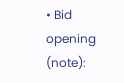• Bid opening (note):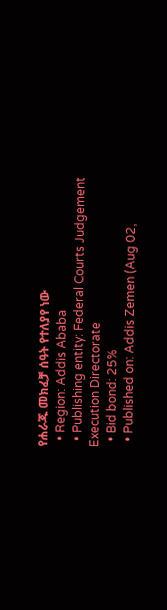የሐራጁ መክፈቻ ሰዓት የተለያየ ነው
  • Region: Addis Ababa
  • Publishing entity: Federal Courts Judgement Execution Directorate
  • Bid bond: 25%
  • Published on: Addis Zemen (Aug 02,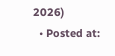2026)
  • Posted at: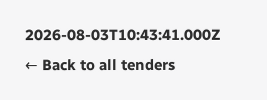2026-08-03T10:43:41.000Z
← Back to all tenders